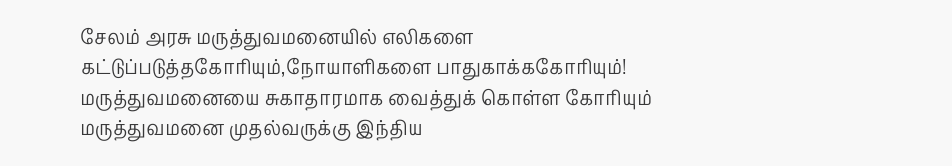சேலம் அரசு மருத்துவமனையில் எலிகளை கட்டுப்படுத்தகோரியும்,நோயாளிகளை பாதுகாக்ககோரியும்!
மருத்துவமனையை சுகாதாரமாக வைத்துக் கொள்ள கோரியும் மருத்துவமனை முதல்வருக்கு இந்திய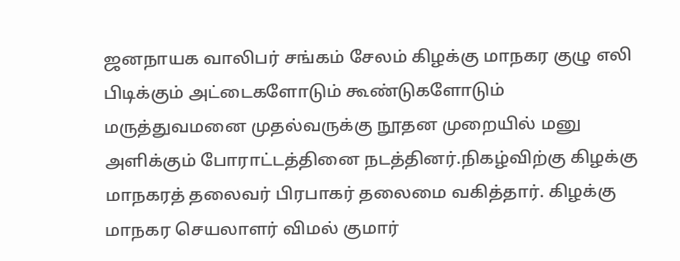ஜனநாயக வாலிபர் சங்கம் சேலம் கிழக்கு மாநகர குழு எலி பிடிக்கும் அட்டைகளோடும் கூண்டுகளோடும் மருத்துவமனை முதல்வருக்கு நூதன முறையில் மனு அளிக்கும் போராட்டத்தினை நடத்தினர்.நிகழ்விற்கு கிழக்கு மாநகரத் தலைவர் பிரபாகர் தலைமை வகித்தார். கிழக்கு மாநகர செயலாளர் விமல் குமார்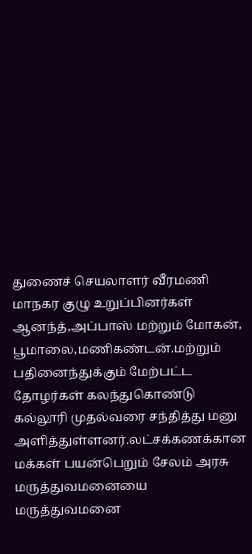துணைச் செயலாளர் வீரமணி மாநகர குழு உறுப்பினர்கள் ஆனந்த்,அப்பாஸ் மற்றும் மோகன், பூமாலை,மணிகண்டன்.மற்றும் பதினைந்துக்கும் மேற்பட்ட தோழர்கள் கலந்துகொண்டு கல்லூரி முதல்வரை சந்தித்து மனு அளித்துள்ளனர்.லட்சக்கணக்கான மக்கள் பயன்பெறும் சேலம் அரசு மருத்துவமனையை மருத்துவமனை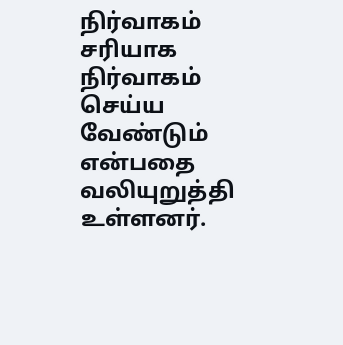நிர்வாகம் சரியாக நிர்வாகம் செய்ய வேண்டும் என்பதை வலியுறுத்தி உள்ளனர்.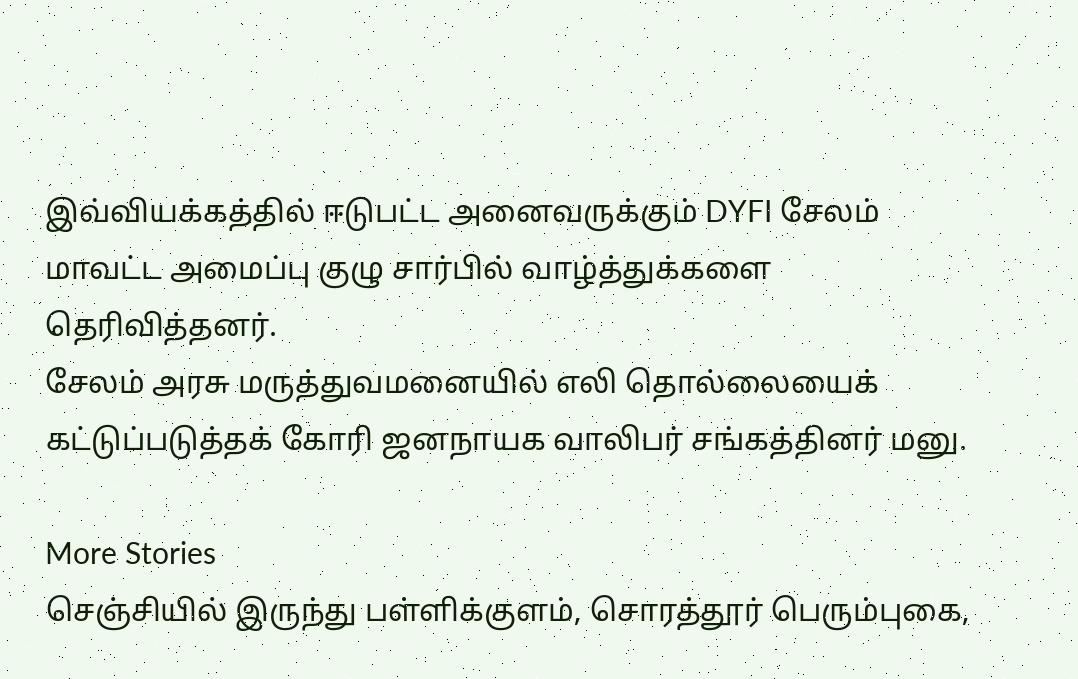இவ்வியக்கத்தில் ஈடுபட்ட அனைவருக்கும் DYFI சேலம் மாவட்ட அமைப்பு குழு சார்பில் வாழ்த்துக்களை தெரிவித்தனர்.
சேலம் அரசு மருத்துவமனையில் எலி தொல்லையைக் கட்டுப்படுத்தக் கோரி ஜனநாயக வாலிபர் சங்கத்தினர் மனு.

More Stories
செஞ்சியில் இருந்து பள்ளிக்குளம், சொரத்தூர் பெரும்புகை,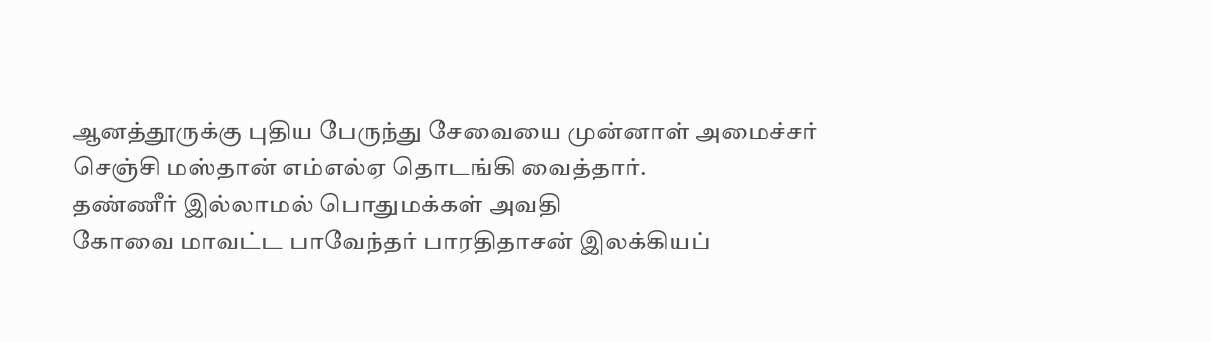ஆனத்தூருக்கு புதிய பேருந்து சேவையை முன்னாள் அமைச்சர் செஞ்சி மஸ்தான் எம்எல்ஏ தொடங்கி வைத்தார்.
தண்ணீர் இல்லாமல் பொதுமக்கள் அவதி
கோவை மாவட்ட பாவேந்தர் பாரதிதாசன் இலக்கியப்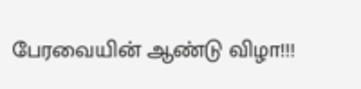பேரவையின் ஆண்டு விழா!!!